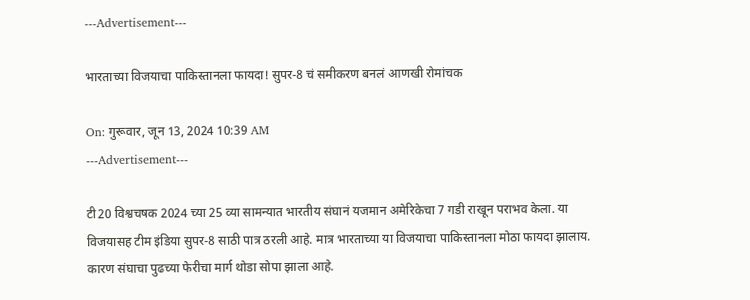---Advertisement---

भारताच्या विजयाचा पाकिस्तानला फायदा! सुपर-8 चं समीकरण बनलं आणखी रोमांचक

On: गुरूवार, जून 13, 2024 10:39 AM
---Advertisement---

टी20 विश्वचषक 2024 च्या 25 व्या सामन्यात भारतीय संघानं यजमान अमेरिकेचा 7 गडी राखून पराभव केला. या विजयासह टीम इंडिया सुपर-8 साठी पात्र ठरली आहे. मात्र भारताच्या या विजयाचा पाकिस्तानला मोठा फायदा झालाय. कारण संघाचा पुढच्या फेरीचा मार्ग थोडा सोपा झाला आहे.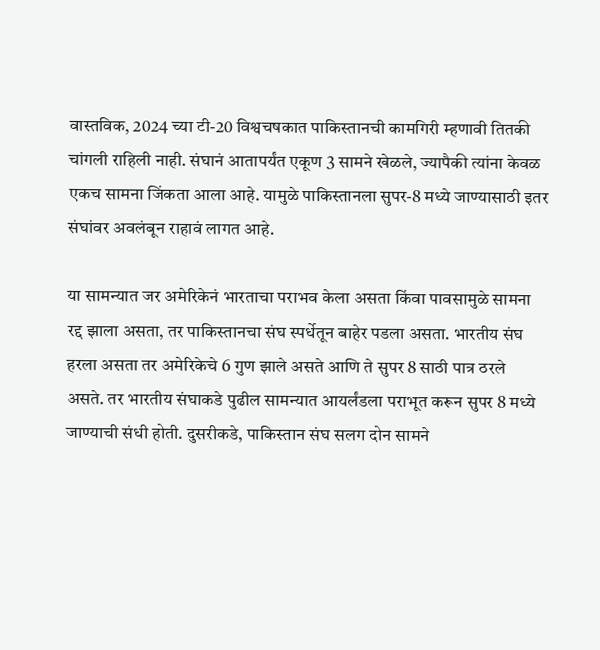वास्तविक, 2024 च्या टी-20 विश्वचषकात पाकिस्तानची कामगिरी म्हणावी तितकी चांगली राहिली नाही. संघानं आतापर्यंत एकूण 3 सामने खेळले, ज्यापैकी त्यांना केवळ एकच सामना जिंकता आला आहे. यामुळे पाकिस्तानला सुपर-8 मध्ये जाण्यासाठी इतर संघांवर अवलंबून राहावं लागत आहे.

या सामन्यात जर अमेरिकेनं भारताचा पराभव केला असता किंवा पावसामुळे सामना रद्द झाला असता, तर पाकिस्तानचा संघ स्पर्धेतून बाहेर पडला असता. भारतीय संघ हरला असता तर अमेरिकेचे 6 गुण झाले असते आणि ते सुपर 8 साठी पात्र ठरले असते. तर भारतीय संघाकडे पुढील सामन्यात आयर्लंडला पराभूत करून सुपर 8 मध्ये जाण्याची संधी होती. दुसरीकडे, पाकिस्तान संघ सलग दोन सामने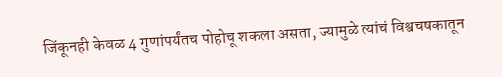जिंकूनही केवळ 4 गुणांपर्यंतच पोहोचू शकला असता, ज्यामुळे त्यांचं विश्वचषकातून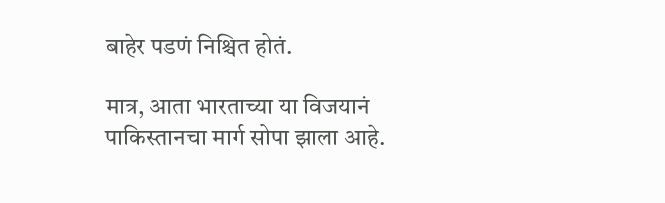बाहेर पडणं निश्चित होतं.

मात्र, आता भारताच्या या विजयानं पाकिस्तानचा मार्ग सोपा झाला आहे.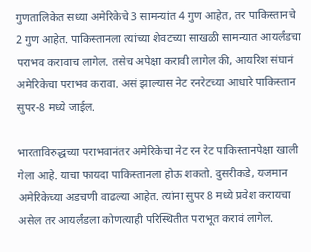गुणतालिकेत सध्या अमेरिकेचे 3 सामन्यांत 4 गुण आहेत, तर पाकिस्तानचे 2 गुण आहेत. पाकिस्तानला त्यांच्या शेवटच्या साखळी सामन्यात आयर्लंडचा पराभव करावाच लागेल. तसेच अपेक्षा करावी लागेल की, आयरिश संघानं अमेरिकेचा पराभव करावा. असं झाल्यास नेट रनरेटच्या आधारे पाकिस्तान सुपर-8 मध्ये जाईल.

भारताविरुद्धच्या पराभवानंतर अमेरिकेचा नेट रन रेट पाकिस्तानपेक्षा खाली गेला आहे. याचा फायदा पाकिस्तानला होऊ शकतो. दुसरीकडे, यजमान अमेरिकेच्या अडचणी वाढल्या आहेत. त्यांना सुपर 8 मध्ये प्रवेश करायचा असेल तर आयर्लंडला कोणत्याही परिस्थितीत पराभूत करावं लागेल.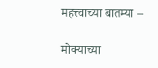महत्त्वाच्या बातम्या –

मोक्याच्या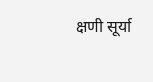क्षणी सूर्या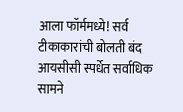आला फॉर्ममध्ये! सर्व टीकाकारांची बोलती बंद
आयसीसी स्पर्धेत सर्वाधिक सामने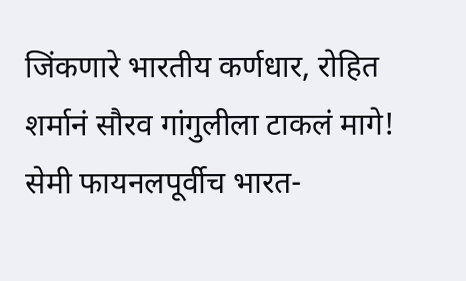जिंकणारे भारतीय कर्णधार, रोहित शर्मानं सौरव गांगुलीला टाकलं मागे!
सेमी फायनलपूर्वीच भारत-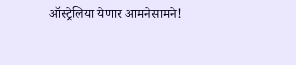ऑस्ट्रेलिया येणार आमनेसामने!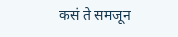कसं ते समजून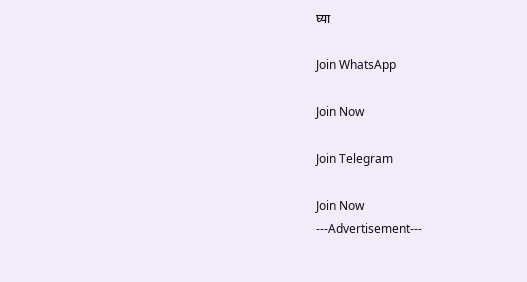घ्या

Join WhatsApp

Join Now

Join Telegram

Join Now
---Advertisement---